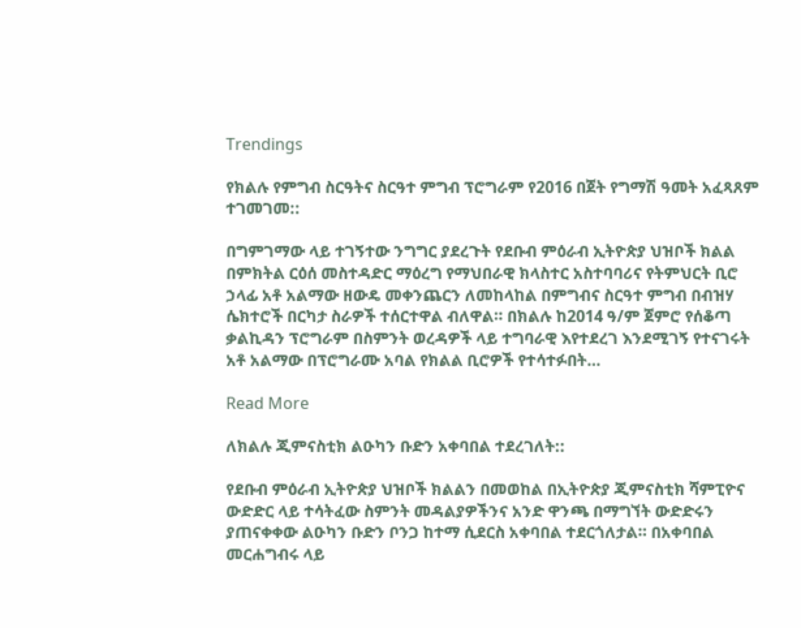Trendings

የክልሉ የምግብ ስርዓትና ስርዓተ ምግብ ፕሮግራም የ2016 በጀት የግማሽ ዓመት አፈጻጸም ተገመገመ::

በግምገማው ላይ ተገኝተው ንግግር ያደረጉት የደቡብ ምዕራብ ኢትዮጵያ ህዝቦች ክልል በምክትል ርዕሰ መስተዳድር ማዕረግ የማህበራዊ ክላስተር አስተባባሪና የትምህርት ቢሮ ኃላፊ አቶ አልማው ዘውዴ መቀንጨርን ለመከላከል በምግብና ስርዓተ ምግብ በብዝሃ ሴክተሮች በርካታ ስራዎች ተሰርተዋል ብለዋል። በክልሉ ከ2014 ዓ/ም ጀምሮ የሰቆጣ ቃልኪዳን ፕሮግራም በስምንት ወረዳዎች ላይ ተግባራዊ እየተደረገ እንደሚገኝ የተናገሩት አቶ አልማው በፕሮግራሙ አባል የክልል ቢሮዎች የተሳተፉበት…

Read More

ለክልሉ ጂምናስቲክ ልዑካን ቡድን አቀባበል ተደረገለት::

የደቡብ ምዕራብ ኢትዮጵያ ህዝቦች ክልልን በመወከል በኢትዮጵያ ጂምናስቲክ ሻምፒዮና ውድድር ላይ ተሳትፈው ስምንት መዳልያዎችንና አንድ ዋንጫ በማግኘት ውድድሩን ያጠናቀቀው ልዑካን ቡድን ቦንጋ ከተማ ሲደርስ አቀባበል ተደርጎለታል። በአቀባበል መርሐግብሩ ላይ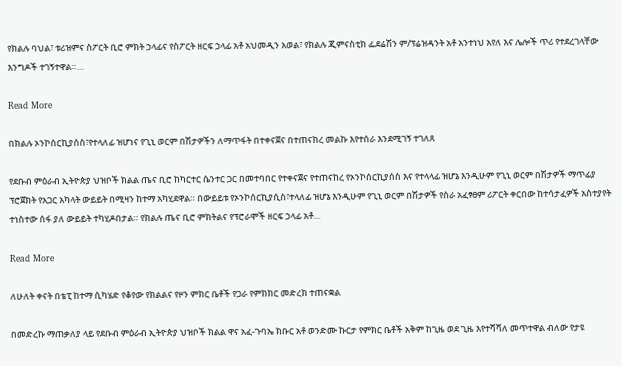የክልሉ ባህል፣ ቱሪዝምና ስፖርት ቢሮ ምክት ኃላፊና የስፖርት ዘርፍ ኃላፊ አቶ አህመዲን አወል፣ የክልሉ ጂምናስቲክ ፌደሬሽን ም/ፕሬዝዳንት አቶ አንተነህ አየለ እና ሌሎች ጥሪ የተደረገላቸው እንግዶች ተገኝተዋል።…

Read More

በክልሉ ኦንኮሰርኪያሰስ፣የተላለፊ ዝሆነና የጊኒ ወርም በሽታዎችን ለማጥፋት በተቀናጀና በተጠናከረ መልኩ እየተሰራ እንደሚገኝ ተገለጸ

የደቡብ ምዕራብ ኢትዮጵያ ህዝቦች ክልል ጤና ቢሮ ከካርተር ሴንተር ጋር በመተባበር የተቀናጀና የተጠናከረ የኦንኮሰርኪያሰስ እና የተላላፊ ዝሆኔ እንዲሁም የጊኒ ወርም በሽታዎች ማጥፊያ ፕሮጀክት የአጋር አካላት ውይይት በሚዛን ከተማ አካሂደዋል። በውይይቱ የኦንኮሰርኪያሲስ፣ተላለፊ ዝሆኔ እንዲሁም የጊኒ ወርም በሽታዎች የስራ አፈፃፀም ሪፖርት ቀርበው ከተሳታፈዎች አስተያየት ተነስተው ሰፋ ያለ ውይይት ተካሂዶበታል። የክልሉ ጤና ቢሮ ምክትልና የፕሮራሞች ዘርፍ ኃላፊ አቶ…

Read More

ለሁለት ቀናት በቴፒ ከተማ ሲካሄድ የቆየው የክልልና የዞን ምክር ቤቶች የጋራ የምክክር መድረክ ተጠናቋል

በመድረኩ ማጠቃለያ ላይ የደቡብ ምዕራብ ኢትዮጵያ ህዝቦች ክልል ዋና አፈ-ጉባኤ ክቡር አቶ ወንድሙ ኩርታ የምክር ቤቶች አቅም ከጊዜ ወደ ጊዜ እየተሻሻለ መጥተዋል ብለው የታዩ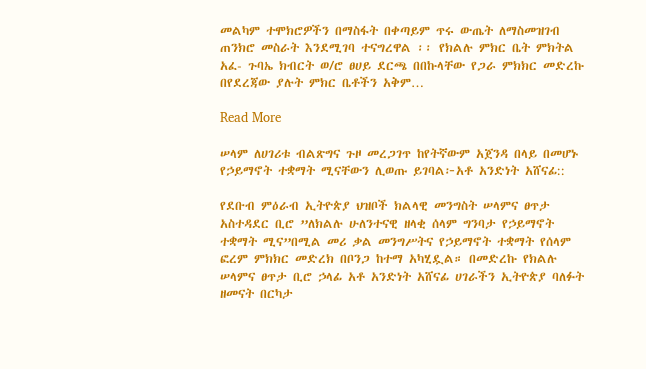መልካም ተሞክሮዎችን በማስፋት በቀጣይም ጥሩ ውጤት ለማስመዝገብ ጠንክሮ መስራት እንደሚገባ ተናግረዋል ፡፡ የክልሉ ምክር ቤት ምክትል አፈ- ጉባኤ ክብርት ወ/ሮ ፀሀይ ደርጫ በበኩላቸው የጋራ ምክክር መድረኩ በየደረጃው ያሉት ምክር ቤቶችን አቅም…

Read More

ሠላም ለሀገሪቱ ብልጽግና ጉዞ መረጋገጥ ከየትኛውም አጀንዳ በላይ በመሆኑ የኃይማኖት ተቋማት ሚናቸውን ሊወጡ ይገባል፦አቶ አንድነት አሸናፊ::

የደቡብ ምዕራብ ኢትዮጵያ ህዝቦች ክልላዊ መንግስት ሠላምና ፀጥታ አስተዳደር ቢሮ ”ለክልሉ ሁለንተናዊ ዘላቂ ሰላም ግንባታ የኃይማኖት ተቋማት ሚና”በሚል መሪ ቃል መንግሥትና የኃይማኖት ተቋማት የሰላም ፎረም ምክክር መድረክ በቦንጋ ከተማ አካሂዷል። በመድረኩ የክልሉ ሠላምና ፀጥታ ቢሮ ኃላፊ አቶ አንድነት አሸናፊ ሀገራችን ኢትዮጵያ ባለፉት ዘመናት በርካታ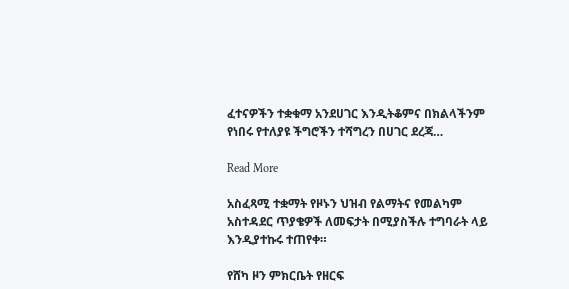ፈተናዎችን ተቋቁማ አንደሀገር እንዲትቆምና በክልላችንም የነበሩ የተለያዩ ችግሮችን ተሻግረን በሀገር ደረጃ…

Read More

አስፈጻሚ ተቋማት የዞኑን ህዝብ የልማትና የመልካም አስተዳደር ጥያቄዎች ለመፍታት በሚያስችሉ ተግባራት ላይ እንዲያተኩሩ ተጠየቀ።

የሸካ ዞን ምክርቤት የዘርፍ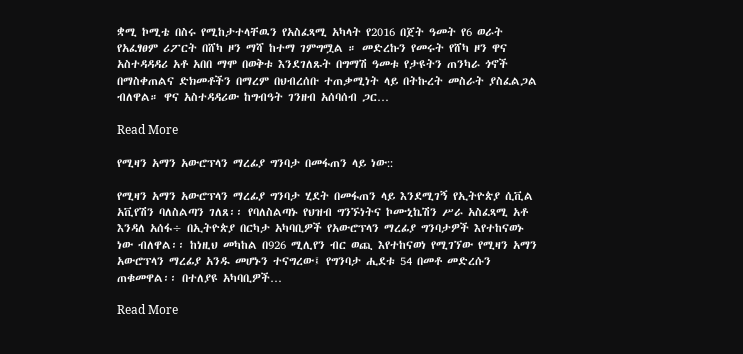ቋሚ ኮሚቴ በስሩ የሚከታተላቸዉን የአስፈጻሚ አካላት የ2016 በጀት ዓመት የ6 ወራት የአፈፃፀም ሪፖርት በሸካ ዞን ማሻ ከተማ ገምግሟል ። መድረኩን የመሩት የሸካ ዞን ዋና አስተዳዳዳሪ አቶ አበበ ማሞ በወቅቱ እንደገለጹት በግማሽ ዓመቱ የታዩትን ጠንካራ ጎኖች በማስቀጠልና ድክመቶችን በማረም በህብረሰቡ ተጠቃሚነት ላይ በትኩረት መስራት ያስፈልጋል ብለዋል። ዋና አስተዳዳሪው ከግብዓት ገንዘብ አሰባሰብ ጋር…

Read More

የሚዛን አማን አውሮፕላን ማረፊያ ግንባታ በመፋጠን ላይ ነው::

የሚዛን አማን አውሮፕላን ማረፊያ ግንባታ ሂደት በመፋጠን ላይ እንደሚገኝ የኢትዮጵያ ሲቪል አቪየሽን ባለስልጣን ገለጸ፡፡ የባለስልጣኑ የህዝብ ግንኙነትና ኮሙኒኬሽን ሥራ አስፈጻሚ አቶ እንዳለ አሰፋ÷ በኢትዮጵያ በርካታ አካባቢዎች የአውሮፕላን ማረፊያ ግንባታዎች እየተከናወኑ ነው ብለዋል፡፡ ከነዚህ መካከል በ926 ሚሊየን ብር ወጪ እየተከናወነ የሚገኘው የሚዛን አማን አውሮፕላን ማረፊያ አንዱ መሆኑን ተናግረው፤ የግንባታ ሒደቱ 54 በመቶ መድረሱን ጠቁመዋል፡፡ በተለያዩ አካባቢዎች…

Read More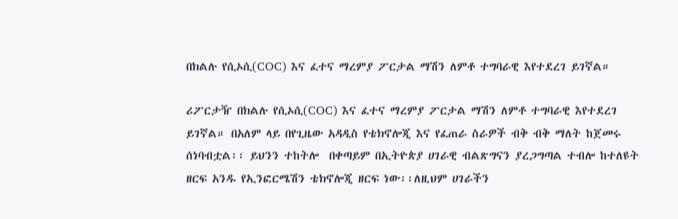በክልሉ የሲኦሲ(COC) እና ፈተና ማረምያ ፖርታል ማሽን ለምቶ ተግባራዊ እየተደረገ ይገኛል።

ሪፖርታዥ በክልሉ የሲኦሲ(COC) እና ፈተና ማረምያ ፖርታል ማሽን ለምቶ ተግባራዊ እየተደረገ ይገኛል። በአለም ላይ በየጊዜው አዳዲስ የቴክኖሎጂ እና የፈጠራ ስራዎች ብቅ ብቅ ማለት ከጀመሩ ሰነባብቷል፡፡ ይህንን ተከትሎ  በቀጣይም በኢትዮጵያ ሀገራዊ ብልጽግናን ያረጋግጣል ተብሎ ከተለዩት ዘርፍ አንዱ የኢንፎርሜሽን ቴክኖሎጂ ዘርፍ ነው፡፡ለዚህም ሀገራችን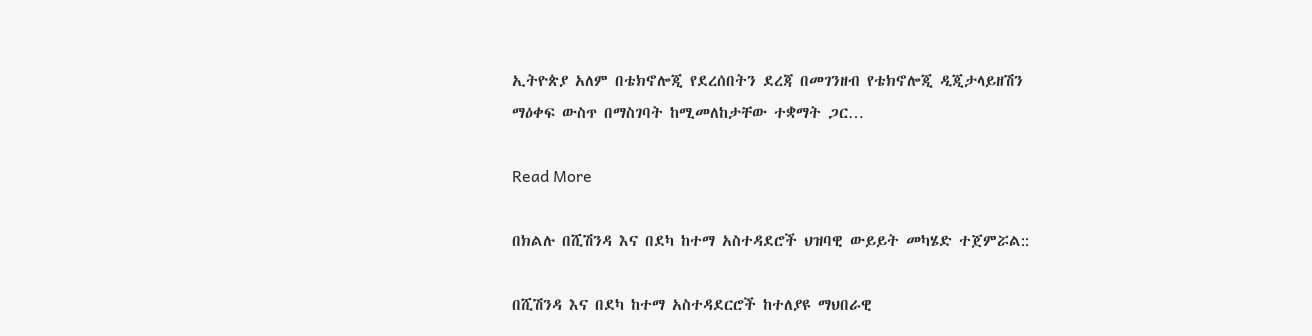ኢትዮጵያ አለም በቴክኖሎጂ የደረሰበትን ደረጃ በመገንዘብ የቴክኖሎጂ ዲጂታላይዘሽን ማዕቀፍ ውስጥ በማስገባት ከሚመለከታቸው ተቋማት ጋር…

Read More

በክልሉ በሺሽንዳ እና በደካ ከተማ አስተዳደሮች ህዝባዊ ውይይት መካሄድ ተጀምሯል::

በሺሽንዳ እና በደካ ከተማ አስተዳደርሮች ከተለያዩ ማህበራዊ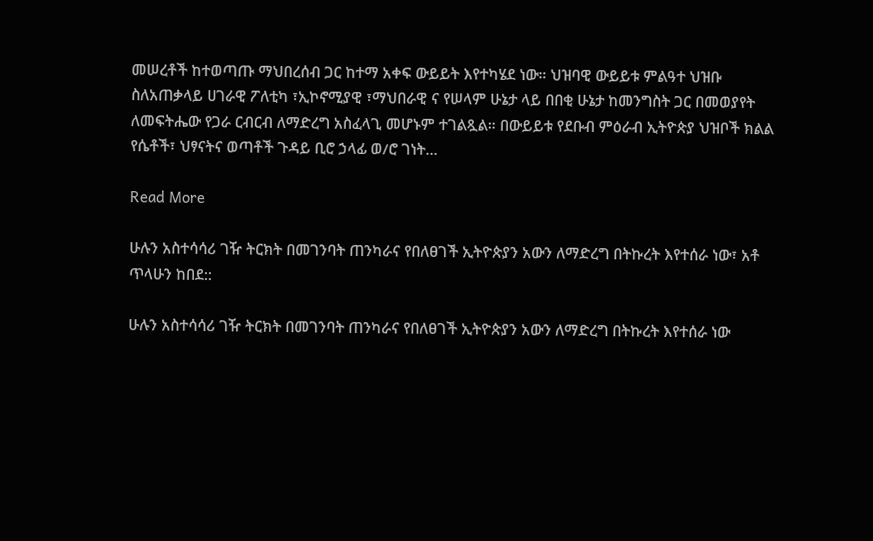መሠረቶች ከተወጣጡ ማህበረሰብ ጋር ከተማ አቀፍ ውይይት እየተካሄደ ነው። ህዝባዊ ውይይቱ ምልዓተ ህዝቡ ስለአጠቃላይ ሀገራዊ ፖለቲካ ፣ኢኮኖሚያዊ ፣ማህበራዊ ና የሠላም ሁኔታ ላይ በበቂ ሁኔታ ከመንግስት ጋር በመወያየት ለመፍትሔው የጋራ ርብርብ ለማድረግ አስፈላጊ መሆኑም ተገልጿል። በውይይቱ የደቡብ ምዕራብ ኢትዮጵያ ህዝቦች ክልል የሴቶች፣ ህፃናትና ወጣቶች ጉዳይ ቢሮ ኃላፊ ወ/ሮ ገነት…

Read More

ሁሉን አስተሳሳሪ ገዥ ትርክት በመገንባት ጠንካራና የበለፀገች ኢትዮጵያን አውን ለማድረግ በትኩረት እየተሰራ ነው፣ አቶ ጥላሁን ከበደ::

ሁሉን አስተሳሳሪ ገዥ ትርክት በመገንባት ጠንካራና የበለፀገች ኢትዮጵያን አውን ለማድረግ በትኩረት እየተሰራ ነው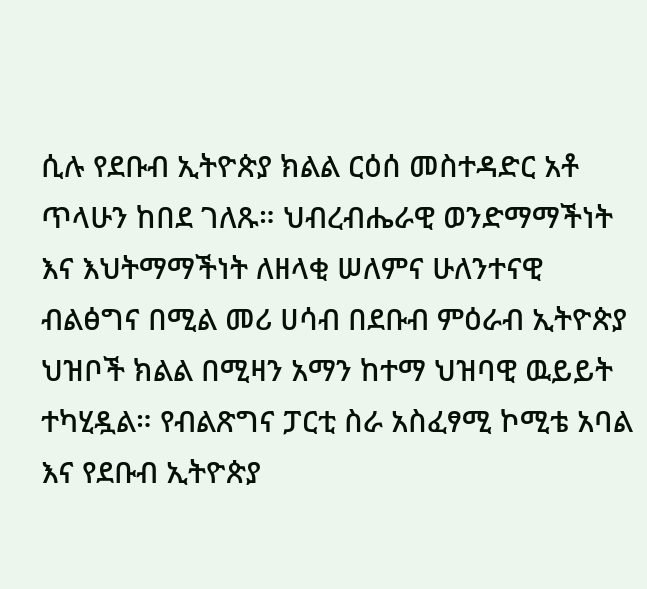ሲሉ የደቡብ ኢትዮጵያ ክልል ርዕሰ መስተዳድር አቶ ጥላሁን ከበደ ገለጹ። ህብረብሔራዊ ወንድማማችነት እና እህትማማችነት ለዘላቂ ሠለምና ሁለንተናዊ ብልፅግና በሚል መሪ ሀሳብ በደቡብ ምዕራብ ኢትዮጵያ ህዝቦች ክልል በሚዛን አማን ከተማ ህዝባዊ ዉይይት ተካሂዷል። የብልጽግና ፓርቲ ስራ አስፈፃሚ ኮሚቴ አባል እና የደቡብ ኢትዮጵያ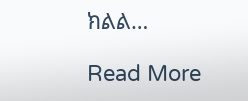ክልል…

Read More